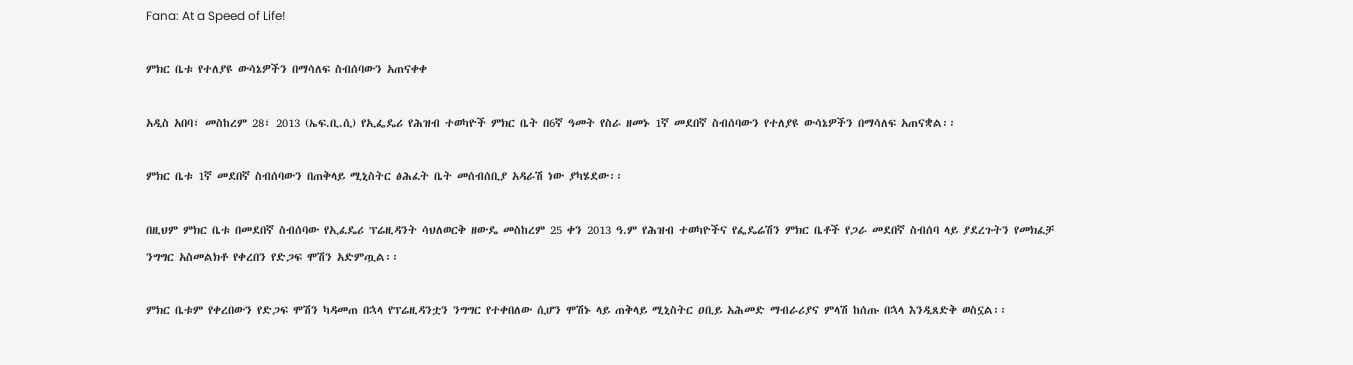Fana: At a Speed of Life!

ምክር ቤቱ የተለያዩ ውሳኔዎችን በማሳለፍ ስብሰባውን አጠናቀቀ

አዲስ አበባ፣ መስከረም 28፣ 2013 (ኤፍ.ቢ.ሲ) የኢፌዴሪ የሕዝብ ተወካዮች ምክር ቤት በ6ኛ ዓመት የስራ ዘመኑ 1ኛ መደበኛ ስብሰባውን የተለያዩ ውሳኔዎችን በማሳለፍ አጠናቋል፡፡

ምክር ቤቱ 1ኛ መደበኛ ስብሰባውን በጠቅላይ ሚኒስትር ፅሕፈት ቤት መሰብሰቢያ አዳራሽ ነው ያካሄደው፡፡

በዚህም ምክር ቤቱ በመደበኛ ስብሰባው የኢፈዴሪ ፕሬዚዳንት ሳህለወርቅ ዘውዴ መስከረም 25 ቀን 2013 ዓ.ም የሕዝብ ተወካዮችና የፌዴሬሽን ምክር ቤቶች የጋራ መደበኛ ስብሰባ ላይ ያደረጉትን የመክፈቻ ንግግር አስመልክቶ የቀረበን የድጋፍ ሞሽን አድምጧል፡፡

ምክር ቤቱም የቀረበውን የድጋፍ ሞሽን ካዳመጠ በኋላ የፕሬዚዳንቷን ንግግር የተቀበለው ሲሆን ሞሽኑ ላይ ጠቅላይ ሚኒስትር ዐቢይ አሕመድ ማብራሪያና ምላሽ ከሰጡ በኋላ እንዲጸድቅ ወስኗል፡፡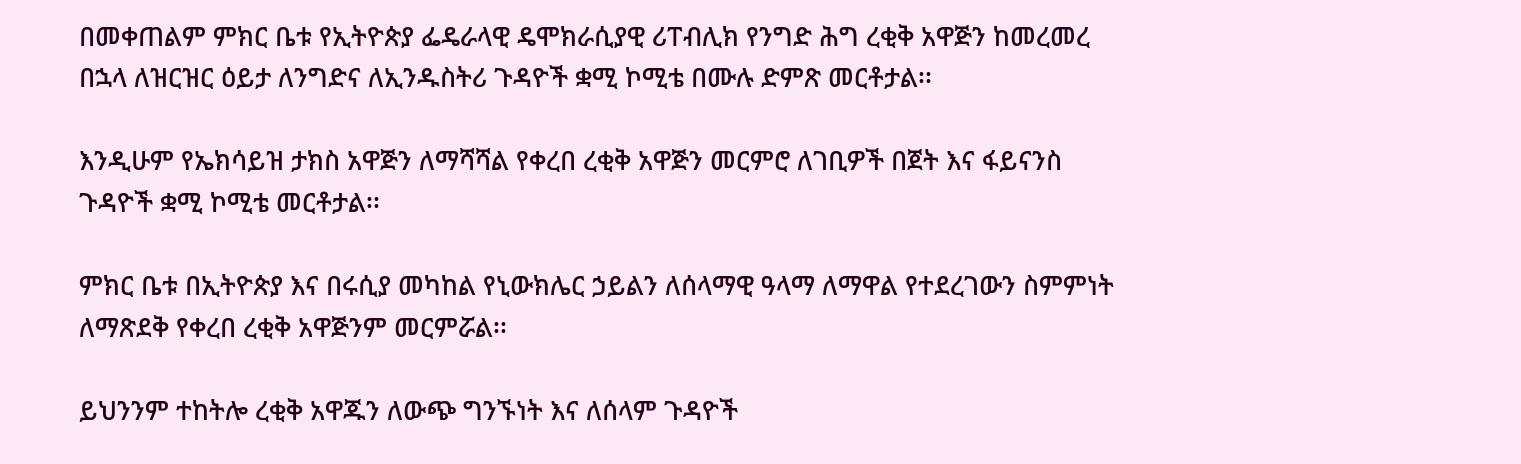በመቀጠልም ምክር ቤቱ የኢትዮጵያ ፌዴራላዊ ዴሞክራሲያዊ ሪፐብሊክ የንግድ ሕግ ረቂቅ አዋጅን ከመረመረ በኋላ ለዝርዝር ዕይታ ለንግድና ለኢንዱስትሪ ጉዳዮች ቋሚ ኮሚቴ በሙሉ ድምጽ መርቶታል፡፡

እንዲሁም የኤክሳይዝ ታክስ አዋጅን ለማሻሻል የቀረበ ረቂቅ አዋጅን መርምሮ ለገቢዎች በጀት እና ፋይናንስ ጉዳዮች ቋሚ ኮሚቴ መርቶታል፡፡

ምክር ቤቱ በኢትዮጵያ እና በሩሲያ መካከል የኒውክሌር ኃይልን ለሰላማዊ ዓላማ ለማዋል የተደረገውን ስምምነት ለማጽደቅ የቀረበ ረቂቅ አዋጅንም መርምሯል፡፡

ይህንንም ተከትሎ ረቂቅ አዋጁን ለውጭ ግንኙነት እና ለሰላም ጉዳዮች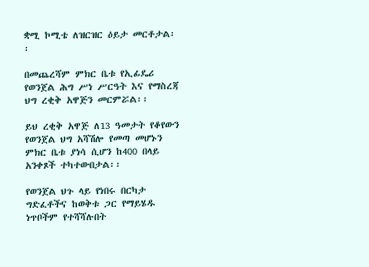ቋሚ ኮሚቴ ለዝርዝር ዕይታ መርቶታል፡፡

በመጨረሻም ምክር ቤቱ የኢፊዴሪ የወንጀል ሕግ ሥነ ሥርዓት እና የማስረጃ ህግ ረቂቅ አዋጅን መርምሯል፡፡

ይህ ረቂቅ አዋጅ ለ13 ዓመታት የቆየውን የወንጀል ህግ አሻሽሎ የመጣ መሆኑን ምክር ቤቱ ያነሳ ሲሆን ከ400 በላይ አንቀጾች ተካተውበታል፡፡

የወንጀል ህጉ ላይ የነበሩ በርካታ ግድፈቶችና ከወቅቱ ጋር የማይሄዱ ነጥቦችም የተሻሻሉበት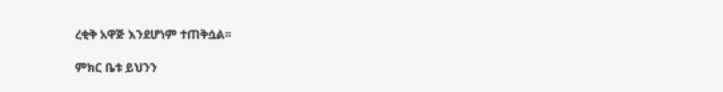ረቂቅ አዋጅ እንደሆነም ተጠቅሷል፡፡

ምክር ቤቱ ይህንን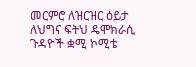መርምሮ ለዝርዝር ዕይታ ለህግና ፍትህ ዴሞክራሲ ጉዳዮች ቋሚ ኮሚቴ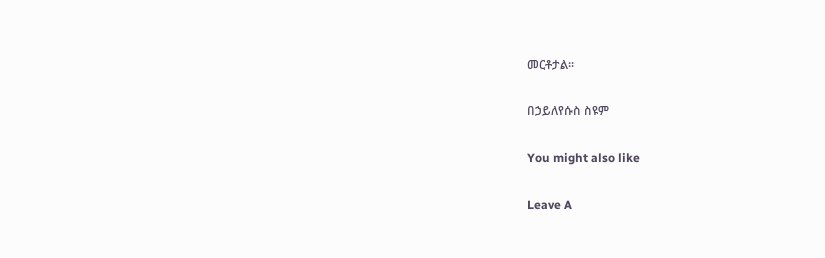መርቶታል፡፡

በኃይለየሱስ ስዩም

You might also like

Leave A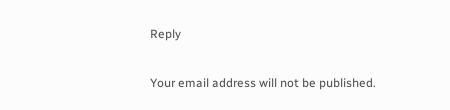Reply

Your email address will not be published.